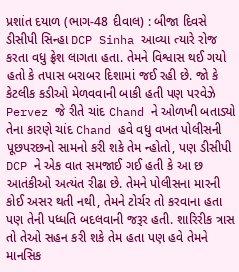પ્રશાંત દયાળ (ભાગ-48 દીવાલ) : બીજા દિવસે ડીસીપી સિન્હા DCP Sinha આવ્યા ત્યારે રોજ કરતા વધુ ફ્રેશ લાગતા હતા. તેમને વિશ્વાસ થઈ ગયો હતો કે તપાસ બરાબર દિશામાં જઈ રહી છે. જો કે કેટલીક કડીઓ મેળવવાની બાકી હતી પણ પરવેઝે Pervez જે રીતે ચાંદ Chand ને ઓળખી બતાડ્યો તેના કારણે ચાંદ Chand હવે વધુ વખત પોલીસની પૂછપરછનો સામનો કરી શકે તેમ ન્હોતો, પણ ડીસીપી DCP ને એક વાત સમજાઈ ગઈ હતી કે આ છ આતંકીઓ અત્યંત રીઢા છે. તેમને પોલીસના મારની કોઈ અસર થતી નથી, તેમને ટોર્ચર તો કરવાના હતા પણ તેની પધ્ધતિ બદલવાની જરૂર હતી. શારિરીક ત્રાસ તો તેઓ સહન કરી શકે તેમ હતા પણ હવે તેમને માનસિક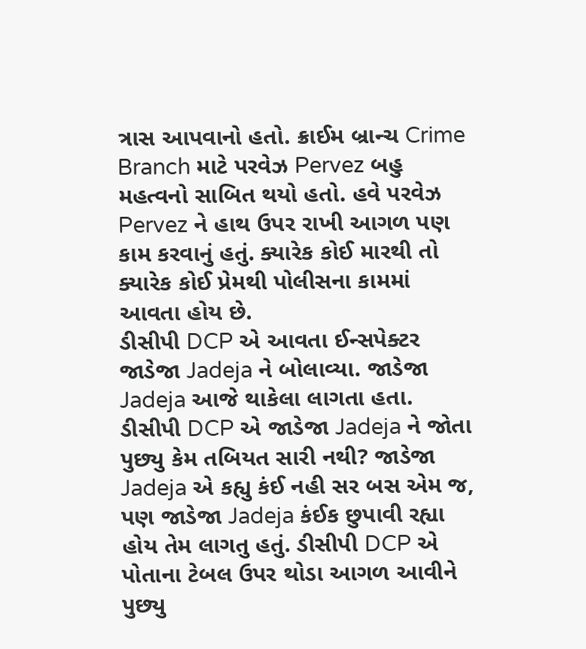ત્રાસ આપવાનો હતો. ક્રાઈમ બ્રાન્ચ Crime Branch માટે પરવેઝ Pervez બહુ મહત્વનો સાબિત થયો હતો. હવે પરવેઝ Pervez ને હાથ ઉપર રાખી આગળ પણ કામ કરવાનું હતું. ક્યારેક કોઈ મારથી તો ક્યારેક કોઈ પ્રેમથી પોલીસના કામમાં આવતા હોય છે.
ડીસીપી DCP એ આવતા ઈન્સપેક્ટર જાડેજા Jadeja ને બોલાવ્યા. જાડેજા Jadeja આજે થાકેલા લાગતા હતા. ડીસીપી DCP એ જાડેજા Jadeja ને જોતા પુછ્યુ કેમ તબિયત સારી નથી? જાડેજા Jadeja એ કહ્યુ કંઈ નહી સર બસ એમ જ, પણ જાડેજા Jadeja કંઈક છુપાવી રહ્યા હોય તેમ લાગતુ હતું. ડીસીપી DCP એ પોતાના ટેબલ ઉપર થોડા આગળ આવીને પુછ્યુ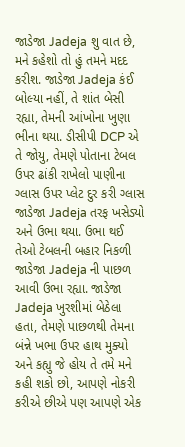જાડેજા Jadeja શુ વાત છે, મને કહેશો તો હું તમને મદદ કરીશ. જાડેજા Jadeja કંઈ બોલ્યા નહીં, તે શાંત બેસી રહ્યા, તેમની આંખોના ખુણા ભીના થયા. ડીસીપી DCP એ તે જોયુ, તેમણે પોતાના ટેબલ ઉપર ઢાંકી રાખેલો પાણીના ગ્લાસ ઉપર પ્લેટ દુર કરી ગ્લાસ જાડેજા Jadeja તરફ ખસેડ્યો અને ઉભા થયા. ઉભા થઈ તેઓ ટેબલની બહાર નિકળી જાડેજા Jadeja ની પાછળ આવી ઉભા રહ્યા. જાડેજા Jadeja ખુરશીમાં બેઠેલા હતા, તેમણે પાછળથી તેમના બંન્ને ખભા ઉપર હાથ મુક્યો અને કહ્યુ જે હોય તે તમે મને કહી શકો છો, આપણે નોકરી કરીએ છીએ પણ આપણે એક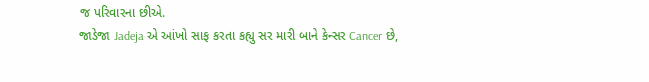જ પરિવારના છીએ.
જાડેજા Jadeja એ આંખો સાફ કરતા કહ્યુ સર મારી બાને કેન્સર Cancer છે,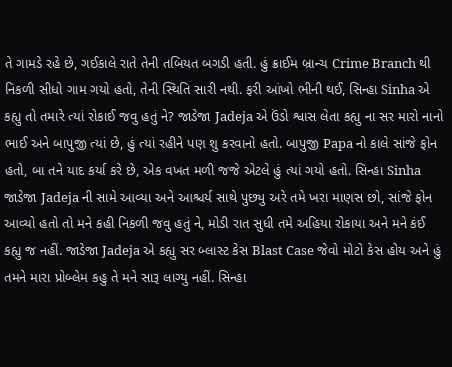તે ગામડે રહે છે, ગઈકાલે રાતે તેની તબિયત બગડી હતી. હું ક્રાઈમ બ્રાન્ચ Crime Branch થી નિકળી સીધો ગામ ગયો હતો, તેની સ્થિતિ સારી નથી. ફરી આંખો ભીની થઈ, સિન્હા Sinha એ કહ્યુ તો તમારે ત્યાં રોકાઈ જવુ હતું ને? જાડેજા Jadeja એ ઉંડો શ્વાસ લેતા કહ્યુ ના સર મારો નાનો ભાઈ અને બાપુજી ત્યાં છે, હું ત્યાં રહીને પણ શુ કરવાનો હતો. બાપુજી Papa નો કાલે સાંજે ફોન હતો, બા તને યાદ કર્યા કરે છે, એક વખત મળી જજે એટલે હું ત્યાં ગયો હતો. સિન્હા Sinha જાડેજા Jadeja ની સામે આવ્યા અને આશ્ચર્ય સાથે પુછ્યુ અરે તમે ખરા માણસ છો, સાંજે ફોન આવ્યો હતો તો મને કહી નિકળી જવુ હતું ને, મોડી રાત સુધી તમે અહિયા રોકાયા અને મને કંઈ કહ્યુ જ નહીં. જાડેજા Jadeja એ કહ્યુ સર બ્લાસ્ટ કેસ Blast Case જેવો મોટો કેસ હોય અને હું તમને મારા પ્રોબ્લેમ કહુ તે મને સારૂ લાગ્યુ નહીં. સિન્હા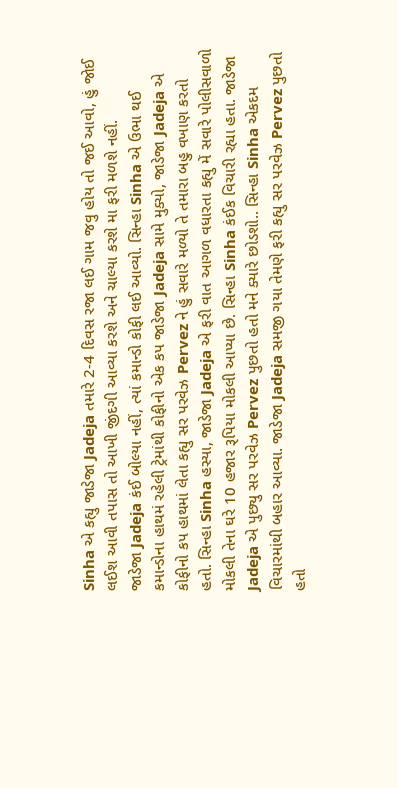Sinha એ કહ્યુ જાડેજા Jadeja તમારે 2-4 દિવસ રજા લઈ ગામ જવુ હોય તો જઈ આવો, હું જોઈ લઈશ આવી તપાસ તો આખી જીંદગી આવ્યા કરશે અને ચાલ્યા કરશે મા ફરી મળશે નહીં.
જાડેજા Jadeja કંઈ બોલ્યા નહીં, ત્યાં કમાન્ડો કોફી લઈ આવ્યો. સિન્હા Sinha એ ઉભા થઈ કમાન્ડોના હાથમં રહેલી ટ્રેમાંથી કોફીનો એક કપ જાડેજા Jadeja સામે મુક્યો, જાડેજા Jadeja એ કોફીનો કપ હાથમાં લેતા કહ્યુ સર પરવેઝ Pervez ને હું સવારે મળ્યો તે તમારા બહુ વખાણ કરતો હતો. સિન્હા Sinha હસ્યા, જાડેજા Jadeja એ ફરી વાત આગળ વધારતા કહ્યુ મેં સવારે પોલીસવાળો મોકલી તેના ઘરે 10 હજાર રૂપિયા મોકલી આપ્યા છે. સિન્હા Sinha કંઈક વિચારી રહ્યા હતા. જાડેજા Jadeja એ પુછ્યુ સર પરવેઝ Pervez પુછતો હતો મને ક્યારે છોડશો.. સિન્હા Sinha એકદમ વિચારમાંથી બહાર આવ્યા. જાડેજા Jadeja સમજી ગયા તેમણે ફરી કહ્યુ સર પરવેઝ Pervez પુછતો હતો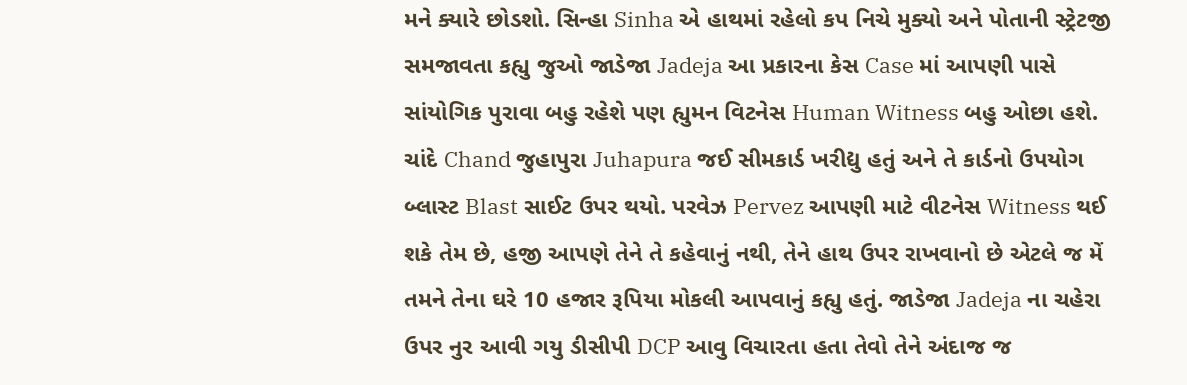મને ક્યારે છોડશો. સિન્હા Sinha એ હાથમાં રહેલો કપ નિચે મુક્યો અને પોતાની સ્ટ્રેટજી સમજાવતા કહ્યુ જુઓ જાડેજા Jadeja આ પ્રકારના કેસ Case માં આપણી પાસે સાંયોગિક પુરાવા બહુ રહેશે પણ હ્યુમન વિટનેસ Human Witness બહુ ઓછા હશે. ચાંદે Chand જુહાપુરા Juhapura જઈ સીમકાર્ડ ખરીદ્યુ હતું અને તે કાર્ડનો ઉપયોગ બ્લાસ્ટ Blast સાઈટ ઉપર થયો. પરવેઝ Pervez આપણી માટે વીટનેસ Witness થઈ શકે તેમ છે, હજી આપણે તેને તે કહેવાનું નથી, તેને હાથ ઉપર રાખવાનો છે એટલે જ મેં તમને તેના ઘરે 10 હજાર રૂપિયા મોકલી આપવાનું કહ્યુ હતું. જાડેજા Jadeja ના ચહેરા ઉપર નુર આવી ગયુ ડીસીપી DCP આવુ વિચારતા હતા તેવો તેને અંદાજ જ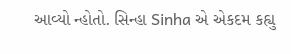આવ્યો ન્હોતો. સિન્હા Sinha એ એકદમ કહ્યુ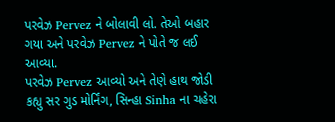પરવેઝ Pervez ને બોલાવી લો. તેઓ બહાર ગયા અને પરવેઝ Pervez ને પોતે જ લઈ આવ્યા.
પરવેઝ Pervez આવ્યો અને તેણે હાથ જોડી કહ્યુ સર ગુડ મોર્નિંગ, સિન્હા Sinha ના ચહેરા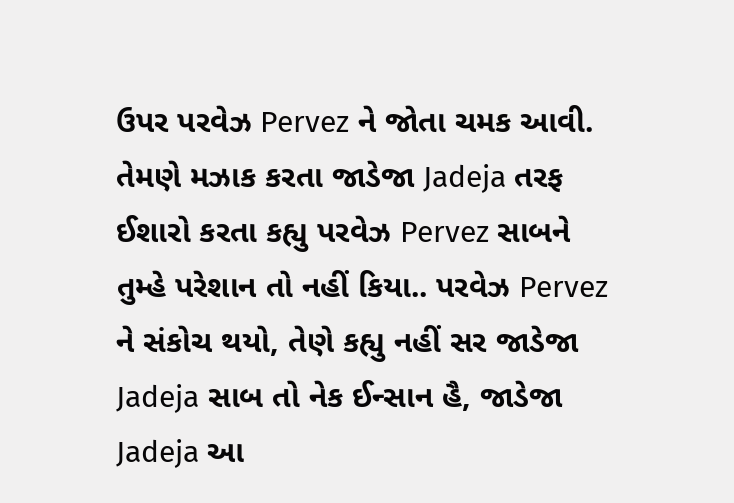ઉપર પરવેઝ Pervez ને જોતા ચમક આવી. તેમણે મઝાક કરતા જાડેજા Jadeja તરફ ઈશારો કરતા કહ્યુ પરવેઝ Pervez સાબને તુમ્હે પરેશાન તો નહીં કિયા.. પરવેઝ Pervez ને સંકોચ થયો, તેણે કહ્યુ નહીં સર જાડેજા Jadeja સાબ તો નેક ઈન્સાન હૈ, જાડેજા Jadeja આ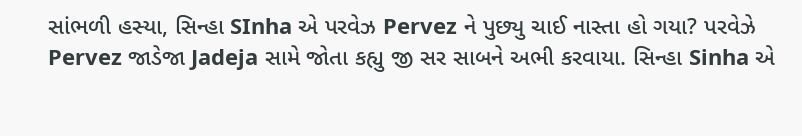સાંભળી હસ્યા, સિન્હા SInha એ પરવેઝ Pervez ને પુછ્યુ ચાઈ નાસ્તા હો ગયા? પરવેઝે Pervez જાડેજા Jadeja સામે જોતા કહ્યુ જી સર સાબને અભી કરવાયા. સિન્હા Sinha એ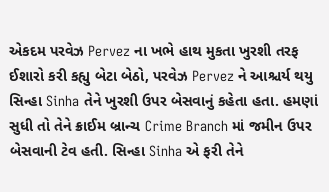એકદમ પરવેઝ Pervez ના ખભે હાથ મુકતા ખુરશી તરફ ઈશારો કરી કહ્યુ બેટા બેઠો, પરવેઝ Pervez ને આશ્ચર્ય થયુ સિન્હા Sinha તેને ખુરશી ઉપર બેસવાનું કહેતા હતા. હમણાં સુધી તો તેને ક્રાઈમ બ્રાન્ચ Crime Branch માં જમીન ઉપર બેસવાની ટેવ હતી. સિન્હા Sinha એ ફરી તેને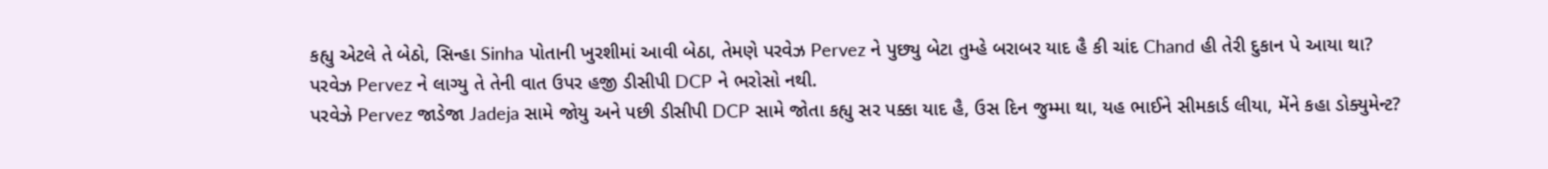કહ્યુ એટલે તે બેઠો, સિન્હા Sinha પોતાની ખુરશીમાં આવી બેઠા, તેમણે પરવેઝ Pervez ને પુછ્યુ બેટા તુમ્હે બરાબર યાદ હૈ કી ચાંદ Chand હી તેરી દુકાન પે આયા થા? પરવેઝ Pervez ને લાગ્યુ તે તેની વાત ઉપર હજી ડીસીપી DCP ને ભરોસો નથી.
પરવેઝે Pervez જાડેજા Jadeja સામે જોયુ અને પછી ડીસીપી DCP સામે જોતા કહ્યુ સર પક્કા યાદ હૈ, ઉસ દિન જુમ્મા થા, યહ ભાઈને સીમકાર્ડ લીયા, મેંને કહા ડોક્યુમેન્ટ?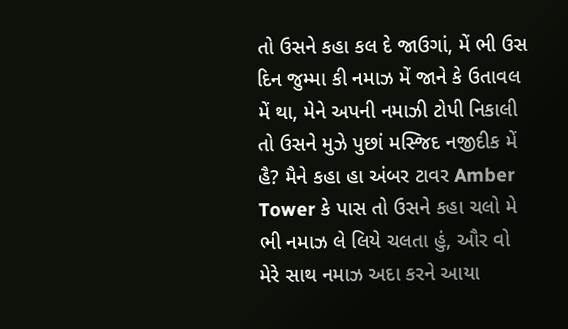તો ઉસને કહા કલ દે જાઉગાં, મેં ભી ઉસ દિન જુમ્મા કી નમાઝ મેં જાને કે ઉતાવલ મેં થા, મેને અપની નમાઝી ટોપી નિકાલી તો ઉસને મુઝે પુછાં મસ્જિદ નજીદીક મેં હૈ? મૈને કહા હા અંબર ટાવર Amber Tower કે પાસ તો ઉસને કહા ચલો મે ભી નમાઝ લે લિયે ચલતા હું, ઔર વો મેરે સાથ નમાઝ અદા કરને આયા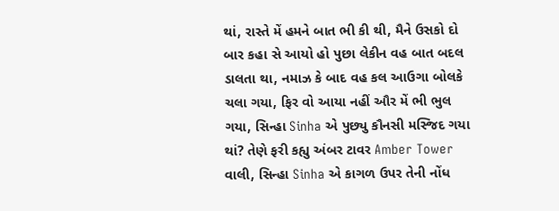થાં, રાસ્તે મેં હમને બાત ભી કી થી, મૈને ઉસકો દો બાર કહા સે આયો હો પુછા લેકીન વહ બાત બદલ ડાલતા થા, નમાઝ કે બાદ વહ કલ આઉગા બોલકે ચલા ગયા, ફિર વો આયા નહીં ઔર મેં ભી ભુલ ગયા, સિન્હા Sinha એ પુછ્યુ કૌનસી મસ્જિદ ગયા થાં? તેણે ફરી કહ્યુ અંબર ટાવર Amber Tower વાલી, સિન્હા Sinha એ કાગળ ઉપર તેની નોંધ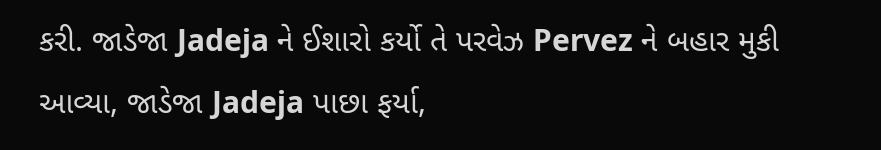કરી. જાડેજા Jadeja ને ઈશારો કર્યો તે પરવેઝ Pervez ને બહાર મુકી આવ્યા, જાડેજા Jadeja પાછા ફર્યા,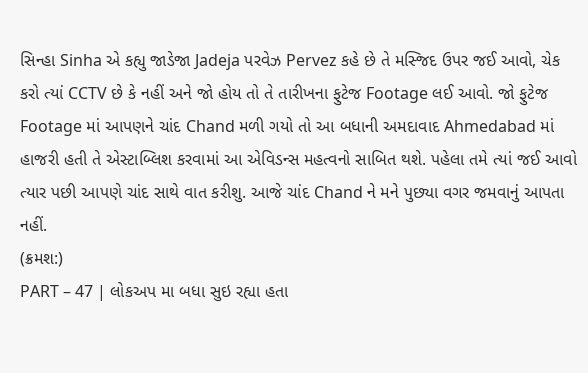સિન્હા Sinha એ કહ્યુ જાડેજા Jadeja પરવેઝ Pervez કહે છે તે મસ્જિદ ઉપર જઈ આવો, ચેક કરો ત્યાં CCTV છે કે નહીં અને જો હોય તો તે તારીખના ફુટેજ Footage લઈ આવો. જો ફુટેજ Footage માં આપણને ચાંદ Chand મળી ગયો તો આ બધાની અમદાવાદ Ahmedabad માં હાજરી હતી તે એસ્ટાબ્લિશ કરવામાં આ એવિડન્સ મહત્વનો સાબિત થશે. પહેલા તમે ત્યાં જઈ આવો ત્યાર પછી આપણે ચાંદ સાથે વાત કરીશુ. આજે ચાંદ Chand ને મને પુછ્યા વગર જમવાનું આપતા નહીં.
(ક્રમશ:)
PART – 47 | લોકઅપ મા બધા સુઇ રહ્યા હતા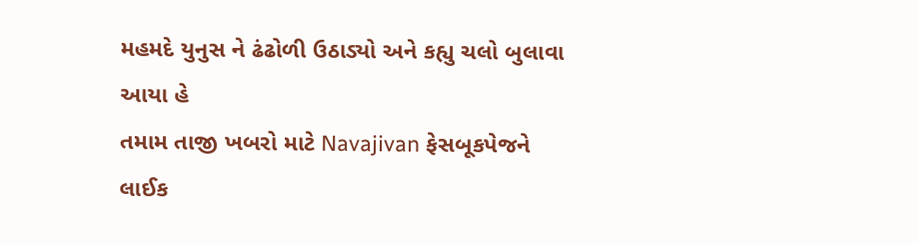મહમદે યુનુસ ને ઢંઢોળી ઉઠાડ્યો અને કહ્યુ ચલો બુલાવા આયા હે
તમામ તાજી ખબરો માટે Navajivan ફેસબૂકપેજને લાઈક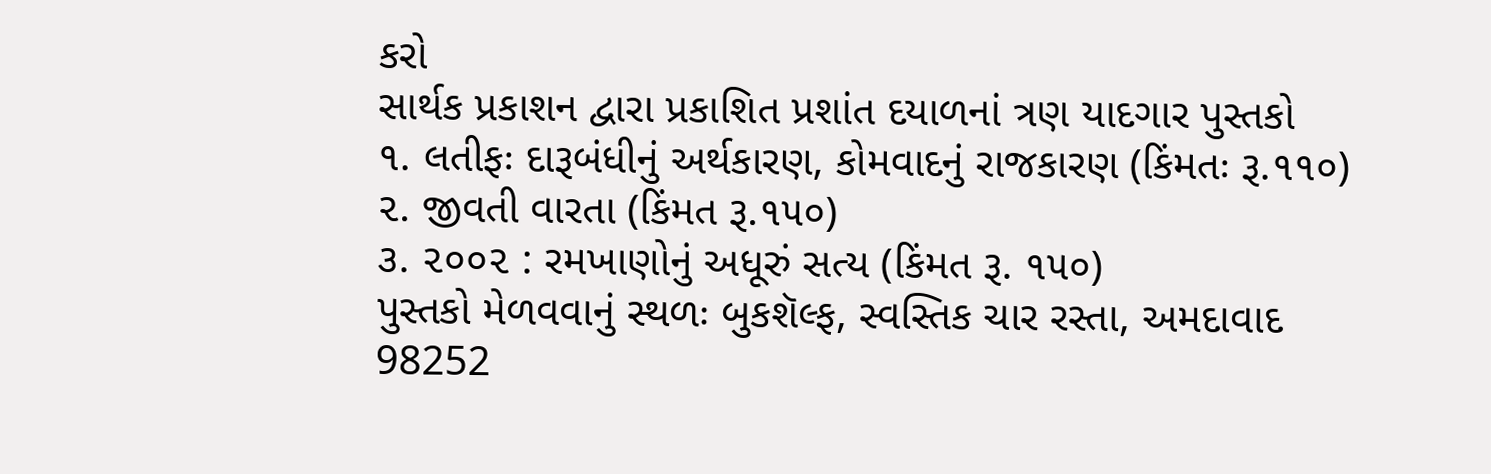કરો
સાર્થક પ્રકાશન દ્વારા પ્રકાશિત પ્રશાંત દયાળનાં ત્રણ યાદગાર પુસ્તકો
૧. લતીફઃ દારૂબંધીનું અર્થકારણ, કોમવાદનું રાજકારણ (કિંમતઃ રૂ.૧૧૦)
૨. જીવતી વારતા (કિંમત રૂ.૧૫૦)
૩. ૨૦૦૨ : રમખાણોનું અધૂરું સત્ય (કિંમત રૂ. ૧૫૦)
પુસ્તકો મેળવવાનું સ્થળઃ બુકશૅલ્ફ, સ્વસ્તિક ચાર રસ્તા, અમદાવાદ
98252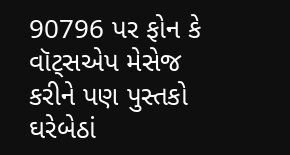90796 પર ફોન કે વૉટ્સએપ મેસેજ કરીને પણ પુસ્તકો ઘરેબેઠાં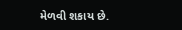મેળવી શકાય છે.